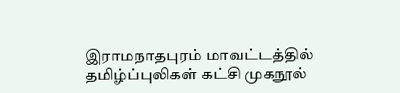இராமநாதபுரம் மாவட்டத்தில் தமிழ்ப்புலிகள் கட்சி முகநூல்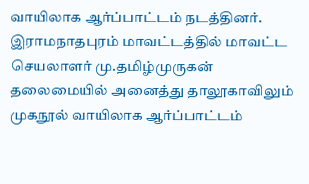வாயிலாக ஆர்ப்பாட்டம் நடத்தினர்.
இராமநாதபுரம் மாவட்டத்தில் மாவட்ட செயலாளர் மு.தமிழ்முருகன் தலைமையில் அனைத்து தாலூகாவிலும் முகநூல் வாயிலாக ஆர்ப்பாட்டம்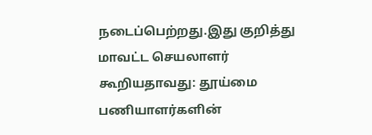நடைப்பெற்றது.இது குறித்து மாவட்ட செயலாளர் கூறியதாவது: தூய்மை பணியாளர்களின்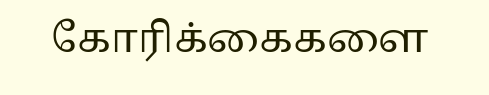கோரிக்கைகளை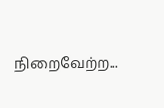நிறைவேற்ற...